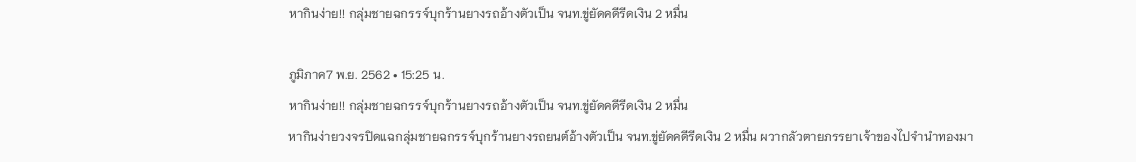หากินง่าย!! กลุ่มชายฉกรรจ์บุกร้านยางรถอ้างตัวเป็น จนท.ขู่ยัดคดีรีดเงิน 2 หมื่น

ภูมิภาค7 พ.ย. 2562 • 15:25 น.
หากินง่าย!! กลุ่มชายฉกรรจ์บุกร้านยางรถอ้างตัวเป็น จนท.ขู่ยัดคดีรีดเงิน 2 หมื่น
หากินง่ายวงจรปิดแฉกลุ่มชายฉกรรจ์บุกร้านยางรถยนต์อ้างตัวเป็น จนท.ขู่ยัดคดีรีดเงิน 2 หมื่น ผวากลัวตายภรรยาเจ้าของไปจำนำทองมา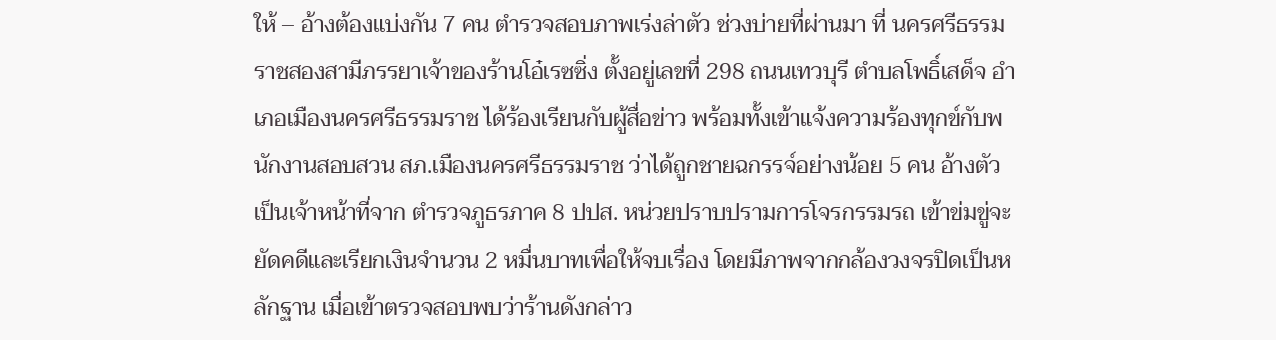ให้ – อ้างต้องแบ่งกัน 7 คน ตำรวจสอบภาพเร่งล่าตัว ช่วงบ่ายที่ผ่านมา ที่ นครศรีธรรมราชสองสามีภรรยาเจ้าของร้านโอ๋เรซซิ่ง ตั้งอยู่เลขที่ 298 ถนนเทวบุรี ตำบลโพธิ์เสด็จ อำเภอเมืองนครศรีธรรมราช ได้ร้องเรียนกับผู้สื่อข่าว พร้อมทั้งเข้าแจ้งความร้องทุกข์กับพนักงานสอบสวน สภ.เมืองนครศรีธรรมราช ว่าได้ถูกชายฉกรรจ์อย่างน้อย 5 คน อ้างตัวเป็นเจ้าหน้าที่จาก ตำรวจภูธรภาค 8 ปปส. หน่วยปราบปรามการโจรกรรมรถ เข้าข่มขู่จะยัดคดีและเรียกเงินจำนวน 2 หมื่นบาทเพื่อให้จบเรื่อง โดยมีภาพจากกล้องวงจรปิดเป็นหลักฐาน เมื่อเข้าตรวจสอบพบว่าร้านดังกล่าว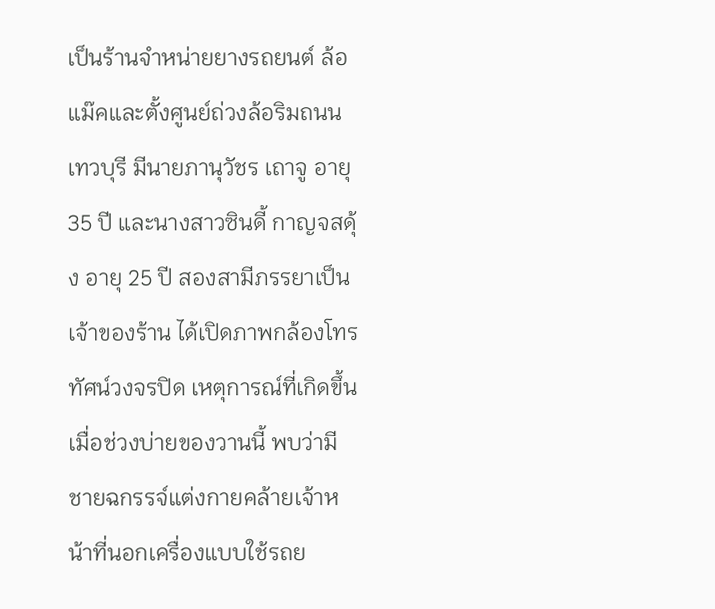เป็นร้านจำหน่ายยางรถยนต์ ล้อแม๊คและตั้งศูนย์ถ่วงล้อริมถนนเทวบุรี มีนายภานุวัชร เถาจู อายุ 35 ปี และนางสาวซินดี้ กาญจสดุ้ง อายุ 25 ปี สองสามีภรรยาเป็นเจ้าของร้าน ได้เปิดภาพกล้องโทรทัศน์วงจรปิด เหตุการณ์ที่เกิดขึ้นเมื่อช่วงบ่ายของวานนี้ พบว่ามีชายฉกรรจ์แต่งกายคล้ายเจ้าหน้าที่นอกเครื่องแบบใช้รถย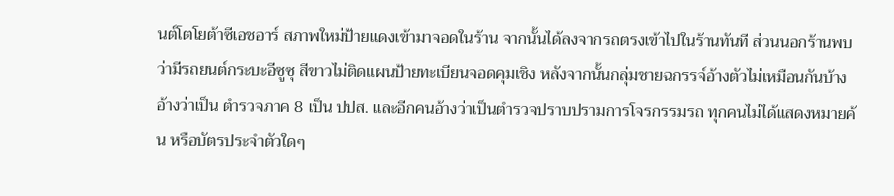นต์โตโยต้าซีเอชอาร์ สภาพใหม่ป้ายแดงเข้ามาจอดในร้าน จากนั้นได้ลงจากรถตรงเข้าไปในร้านทันที ส่วนนอกร้านพบว่ามีรถยนต์กระบะอีซูซุ สีขาวไม่ติดแผนป้ายทะเบียนจอดคุมเชิง หลังจากนั้นกลุ่มชายฉกรรจ์อ้างตัวไม่เหมือนกันบ้างอ้างว่าเป็น ตำรวจภาค 8 เป็น ปปส. และอีกคนอ้างว่าเป็นตำรวจปราบปรามการโจรกรรมรถ ทุกคนไม่ได้แสดงหมายค้น หรือบัตรประจำตัวใดๆ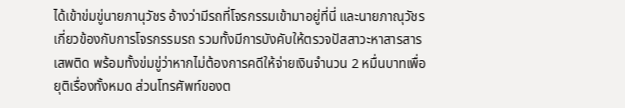ได้เข้าข่มขู่นายภานุวัชร อ้างว่ามีรถที่โจรกรรมเข้ามาอยู่ที่นี่ และนายภาณุวัชรเกี่ยวข้องกับการโจรกรรมรถ รวมทั้งมีการบังคับให้ตรวจปัสสาวะหาสารสารเสพติด พร้อมทั้งข่มขู่ว่าหากไม่ต้องการคดีให้จ่ายเงินจำนวน 2 หมื่นบาทเพื่อยุติเรื่องทั้งหมด ส่วนโทรศัพท์ของต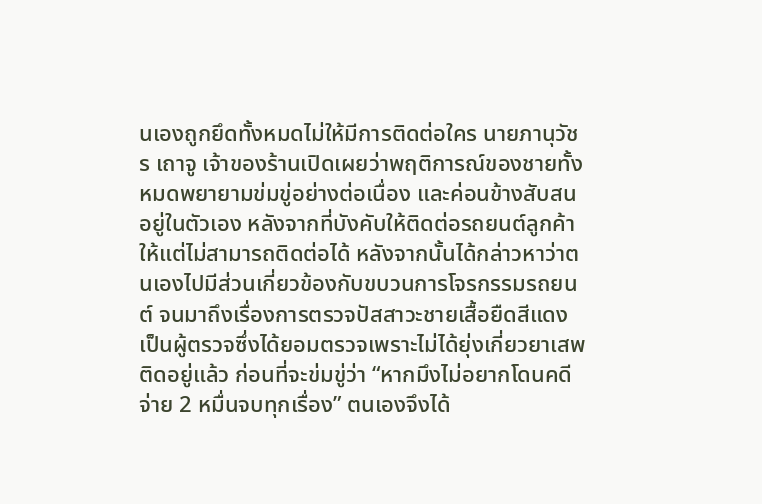นเองถูกยึดทั้งหมดไม่ให้มีการติดต่อใคร นายภานุวัชร เถาจู เจ้าของร้านเปิดเผยว่าพฤติการณ์ของชายทั้งหมดพยายามข่มขู่อย่างต่อเนื่อง และค่อนข้างสับสนอยู่ในตัวเอง หลังจากที่บังคับให้ติดต่อรถยนต์ลูกค้าให้แต่ไม่สามารถติดต่อได้ หลังจากนั้นได้กล่าวหาว่าตนเองไปมีส่วนเกี่ยวข้องกับขบวนการโจรกรรมรถยนต์ จนมาถึงเรื่องการตรวจปัสสาวะชายเสื้อยืดสีแดงเป็นผู้ตรวจซึ่งได้ยอมตรวจเพราะไม่ได้ยุ่งเกี่ยวยาเสพติดอยู่แล้ว ก่อนที่จะข่มขู่ว่า “หากมึงไม่อยากโดนคดีจ่าย 2 หมื่นจบทุกเรื่อง” ตนเองจึงได้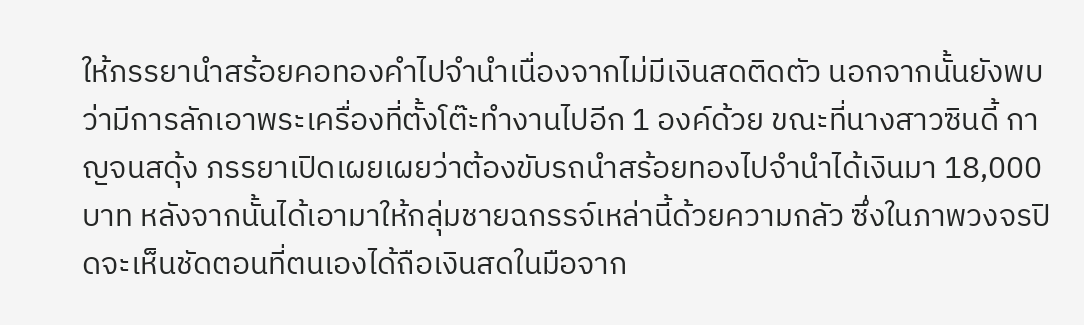ให้ภรรยานำสร้อยคอทองคำไปจำนำเนื่องจากไม่มีเงินสดติดตัว นอกจากนั้นยังพบว่ามีการลักเอาพระเครื่องที่ตั้งโต๊ะทำงานไปอีก 1 องค์ด้วย ขณะที่นางสาวซินดี้ กาญจนสดุ้ง ภรรยาเปิดเผยเผยว่าต้องขับรถนำสร้อยทองไปจำนำได้เงินมา 18,000 บาท หลังจากนั้นได้เอามาให้กลุ่มชายฉกรรจ์เหล่านี้ด้วยความกลัว ซึ่งในภาพวงจรปิดจะเห็นชัดตอนที่ตนเองได้ถือเงินสดในมือจาก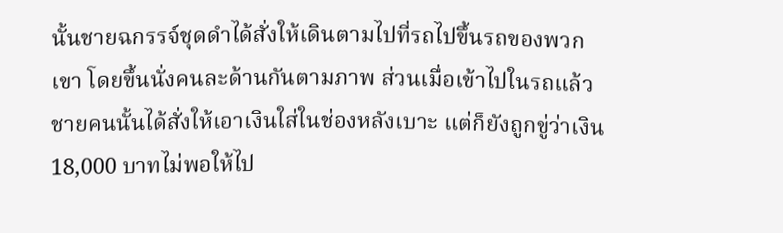นั้นชายฉกรรจ์ชุดดำได้สั่งให้เดินตามไปที่รถไปขึ้นรถของพวกเขา โดยขึ้นนั่งคนละด้านกันตามภาพ ส่วนเมื่อเข้าไปในรถแล้วชายคนนั้นได้สั่งให้เอาเงินใส่ในช่องหลังเบาะ แต่ก็ยังถูกขู่ว่าเงิน 18,000 บาทไม่พอให้ไป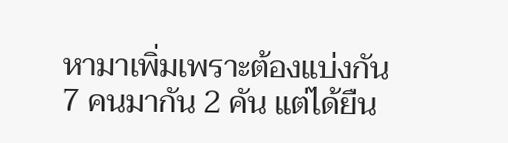หามาเพิ่มเพราะต้องแบ่งกัน 7 คนมากัน 2 คัน แต่ได้ยืน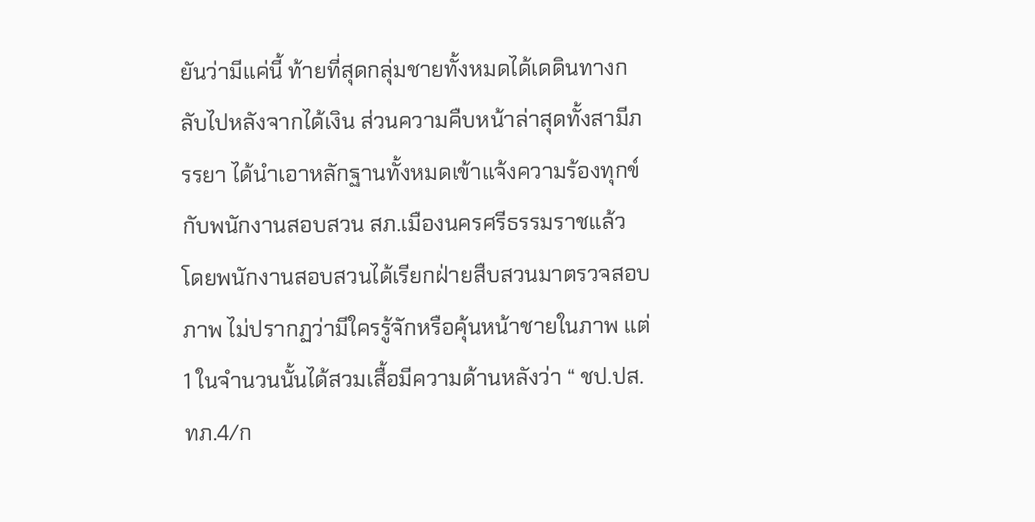ยันว่ามีแค่นี้ ท้ายที่สุดกลุ่มชายทั้งหมดได้เดดินทางกลับไปหลังจากได้เงิน ส่วนความคืบหน้าล่าสุดทั้งสามีภรรยา ได้นำเอาหลักฐานทั้งหมดเข้าแจ้งความร้องทุกข์กับพนักงานสอบสวน สภ.เมืองนครศรีธรรมราชแล้ว โดยพนักงานสอบสวนได้เรียกฝ่ายสืบสวนมาตรวจสอบภาพ ไม่ปรากฏว่ามีใครรู้จักหรือคุ้นหน้าชายในภาพ แต่ 1 ในจำนวนนั้นได้สวมเสื้อมีความด้านหลังว่า “ ชป.ปส.ทภ.4/ก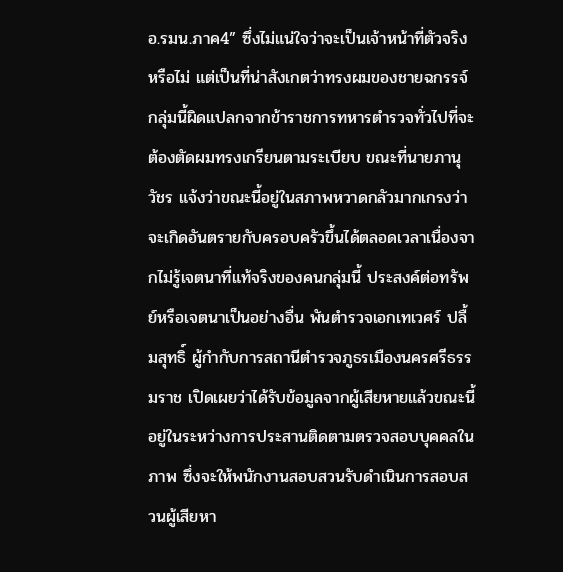อ.รมน.ภาค4” ซึ่งไม่แน่ใจว่าจะเป็นเจ้าหน้าที่ตัวจริงหรือไม่ แต่เป็นที่น่าสังเกตว่าทรงผมของชายฉกรรจ์กลุ่มนี้ผิดแปลกจากข้าราชการทหารตำรวจทั่วไปที่จะต้องตัดผมทรงเกรียนตามระเบียบ ขณะที่นายภานุวัชร แจ้งว่าขณะนี้อยู่ในสภาพหวาดกลัวมากเกรงว่าจะเกิดอันตรายกับครอบครัวขึ้นได้ตลอดเวลาเนื่องจากไม่รู้เจตนาที่แท้จริงของคนกลุ่มนี้ ประสงค์ต่อทรัพย์หรือเจตนาเป็นอย่างอื่น พันตำรวจเอกเทเวศร์ ปลื้มสุทธิ์ ผู้กำกับการสถานีตำรวจภูธรเมืองนครศรีธรรมราช เปิดเผยว่าได้รับข้อมูลจากผู้เสียหายแล้วขณะนี้อยู่ในระหว่างการประสานติดตามตรวจสอบบุคคลในภาพ ซึ่งจะให้พนักงานสอบสวนรับดำเนินการสอบสวนผู้เสียหา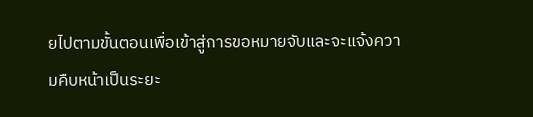ยไปตามขั้นตอนเพื่อเข้าสู่การขอหมายจับและจะแจ้งความคืบหน้าเป็นระยะ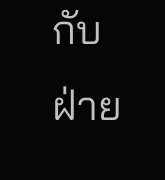กับฝ่าย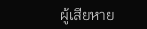ผู้เสียหาย